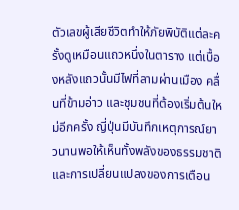ตัวเลขผู้เสียชีวิตทำให้ภัยพิบัติแต่ละครั้งดูเหมือนแถวหนึ่งในตาราง แต่เบื้องหลังแถวนั้นมีไฟที่ลามผ่านเมือง คลื่นที่ข้ามอ่าว และชุมชนที่ต้องเริ่มต้นใหม่อีกครั้ง ญี่ปุ่นมีบันทึกเหตุการณ์ยาวนานพอให้เห็นทั้งพลังของธรรมชาติและการเปลี่ยนแปลงของการเตือน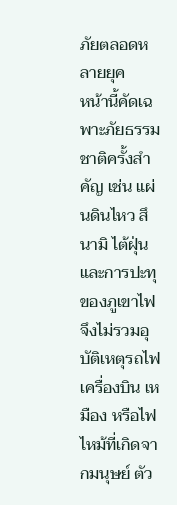ภัยตลอดหลายยุค
หน้านี้คัดเฉพาะภัยธรรมชาติครั้งสำคัญ เช่น แผ่นดินไหว สึนามิ ไต้ฝุ่น และการปะทุของภูเขาไฟ จึงไม่รวมอุบัติเหตุรถไฟ เครื่องบิน เหมือง หรือไฟไหม้ที่เกิดจากมนุษย์ ตัว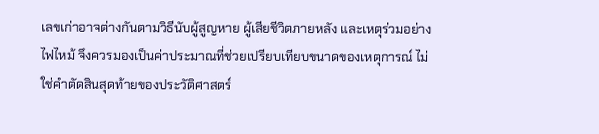เลขเก่าอาจต่างกันตามวิธีนับผู้สูญหาย ผู้เสียชีวิตภายหลัง และเหตุร่วมอย่างไฟไหม้ จึงควรมองเป็นค่าประมาณที่ช่วยเปรียบเทียบขนาดของเหตุการณ์ ไม่ใช่คำตัดสินสุดท้ายของประวัติศาสตร์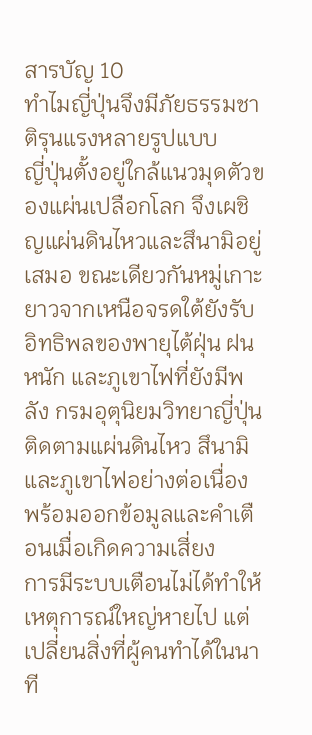สารบัญ 10
ทำไมญี่ปุ่นจึงมีภัยธรรมชาติรุนแรงหลายรูปแบบ
ญี่ปุ่นตั้งอยู่ใกล้แนวมุดตัวของแผ่นเปลือกโลก จึงเผชิญแผ่นดินไหวและสึนามิอยู่เสมอ ขณะเดียวกันหมู่เกาะยาวจากเหนือจรดใต้ยังรับอิทธิพลของพายุไต้ฝุ่น ฝนหนัก และภูเขาไฟที่ยังมีพลัง กรมอุตุนิยมวิทยาญี่ปุ่นติดตามแผ่นดินไหว สึนามิ และภูเขาไฟอย่างต่อเนื่อง พร้อมออกข้อมูลและคำเตือนเมื่อเกิดความเสี่ยง
การมีระบบเตือนไม่ได้ทำให้เหตุการณ์ใหญ่หายไป แต่เปลี่ยนสิ่งที่ผู้คนทำได้ในนาที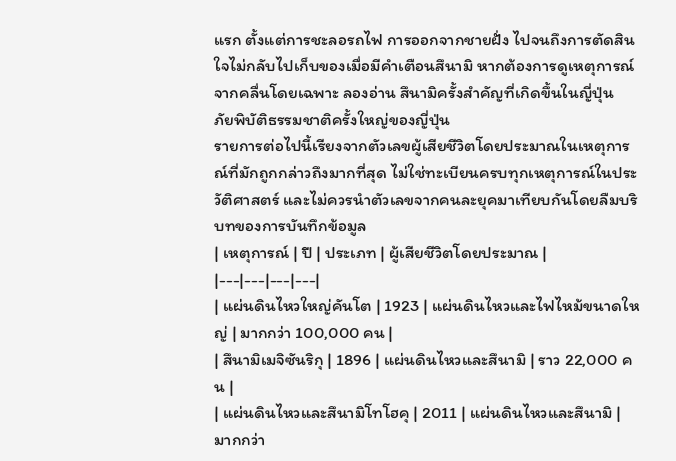แรก ตั้งแต่การชะลอรถไฟ การออกจากชายฝั่ง ไปจนถึงการตัดสินใจไม่กลับไปเก็บของเมื่อมีคำเตือนสึนามิ หากต้องการดูเหตุการณ์จากคลื่นโดยเฉพาะ ลองอ่าน สึนามิครั้งสำคัญที่เกิดขึ้นในญี่ปุ่น
ภัยพิบัติธรรมชาติครั้งใหญ่ของญี่ปุ่น
รายการต่อไปนี้เรียงจากตัวเลขผู้เสียชีวิตโดยประมาณในเหตุการณ์ที่มักถูกกล่าวถึงมากที่สุด ไม่ใช่ทะเบียนครบทุกเหตุการณ์ในประวัติศาสตร์ และไม่ควรนำตัวเลขจากคนละยุคมาเทียบกันโดยลืมบริบทของการบันทึกข้อมูล
| เหตุการณ์ | ปี | ประเภท | ผู้เสียชีวิตโดยประมาณ |
|---|---|---|---|
| แผ่นดินไหวใหญ่คันโต | 1923 | แผ่นดินไหวและไฟไหม้ขนาดใหญ่ | มากกว่า 100,000 คน |
| สึนามิเมจิซันริกุ | 1896 | แผ่นดินไหวและสึนามิ | ราว 22,000 คน |
| แผ่นดินไหวและสึนามิโทโฮคุ | 2011 | แผ่นดินไหวและสึนามิ | มากกว่า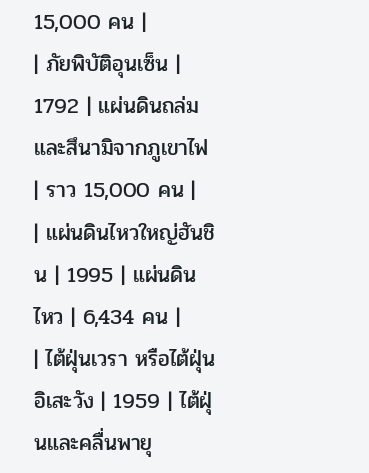15,000 คน |
| ภัยพิบัติอุนเซ็น | 1792 | แผ่นดินถล่มและสึนามิจากภูเขาไฟ | ราว 15,000 คน |
| แผ่นดินไหวใหญ่ฮันชิน | 1995 | แผ่นดินไหว | 6,434 คน |
| ไต้ฝุ่นเวรา หรือไต้ฝุ่นอิเสะวัง | 1959 | ไต้ฝุ่นและคลื่นพายุ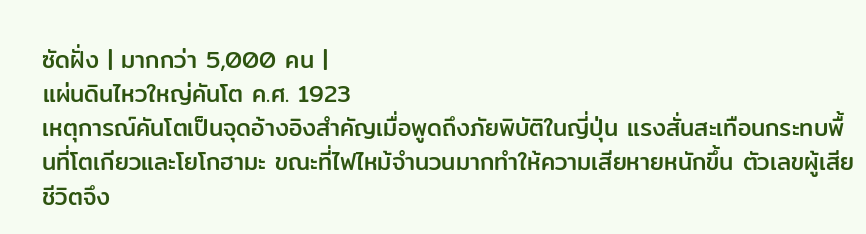ซัดฝั่ง | มากกว่า 5,000 คน |
แผ่นดินไหวใหญ่คันโต ค.ศ. 1923
เหตุการณ์คันโตเป็นจุดอ้างอิงสำคัญเมื่อพูดถึงภัยพิบัติในญี่ปุ่น แรงสั่นสะเทือนกระทบพื้นที่โตเกียวและโยโกฮามะ ขณะที่ไฟไหม้จำนวนมากทำให้ความเสียหายหนักขึ้น ตัวเลขผู้เสียชีวิตจึง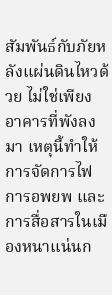สัมพันธ์กับภัยหลังแผ่นดินไหวด้วย ไม่ใช่เพียงอาคารที่พังลงมา เหตุนี้ทำให้การจัดการไฟ การอพยพ และการสื่อสารในเมืองหนาแน่นก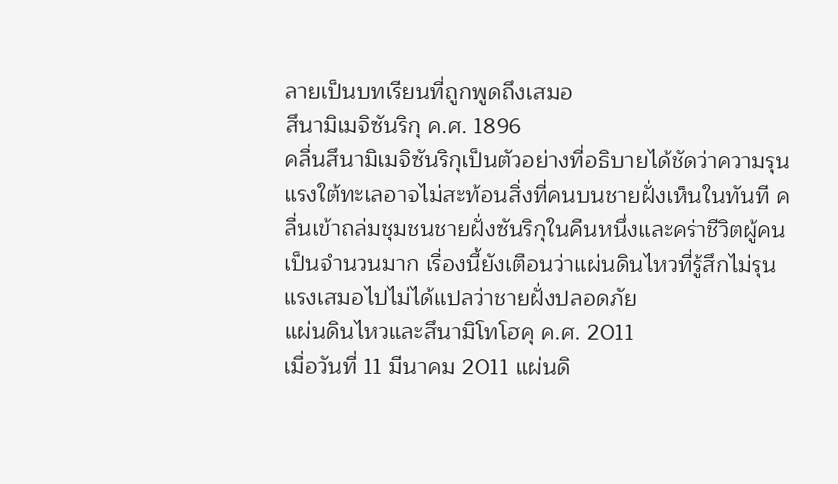ลายเป็นบทเรียนที่ถูกพูดถึงเสมอ
สึนามิเมจิซันริกุ ค.ศ. 1896
คลื่นสึนามิเมจิซันริกุเป็นตัวอย่างที่อธิบายได้ชัดว่าความรุนแรงใต้ทะเลอาจไม่สะท้อนสิ่งที่คนบนชายฝั่งเห็นในทันที คลื่นเข้าถล่มชุมชนชายฝั่งซันริกุในคืนหนึ่งและคร่าชีวิตผู้คนเป็นจำนวนมาก เรื่องนี้ยังเตือนว่าแผ่นดินไหวที่รู้สึกไม่รุนแรงเสมอไปไม่ได้แปลว่าชายฝั่งปลอดภัย
แผ่นดินไหวและสึนามิโทโฮคุ ค.ศ. 2011
เมื่อวันที่ 11 มีนาคม 2011 แผ่นดิ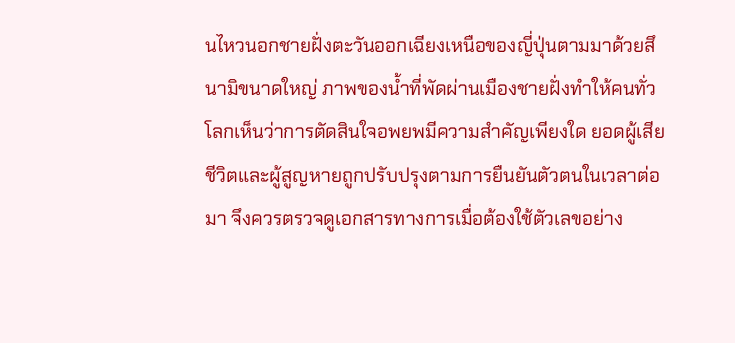นไหวนอกชายฝั่งตะวันออกเฉียงเหนือของญี่ปุ่นตามมาด้วยสึนามิขนาดใหญ่ ภาพของน้ำที่พัดผ่านเมืองชายฝั่งทำให้คนทั่วโลกเห็นว่าการตัดสินใจอพยพมีความสำคัญเพียงใด ยอดผู้เสียชีวิตและผู้สูญหายถูกปรับปรุงตามการยืนยันตัวตนในเวลาต่อมา จึงควรตรวจดูเอกสารทางการเมื่อต้องใช้ตัวเลขอย่าง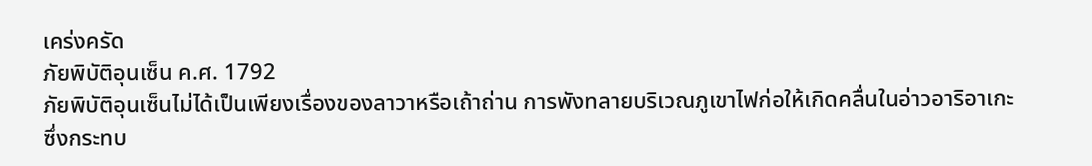เคร่งครัด
ภัยพิบัติอุนเซ็น ค.ศ. 1792
ภัยพิบัติอุนเซ็นไม่ได้เป็นเพียงเรื่องของลาวาหรือเถ้าถ่าน การพังทลายบริเวณภูเขาไฟก่อให้เกิดคลื่นในอ่าวอาริอาเกะ ซึ่งกระทบ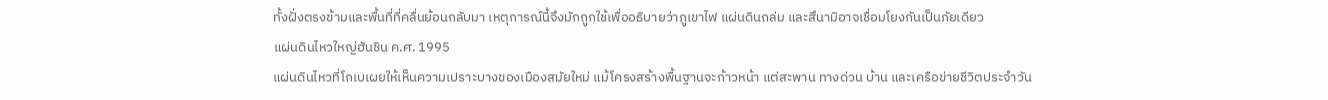ทั้งฝั่งตรงข้ามและพื้นที่ที่คลื่นย้อนกลับมา เหตุการณ์นี้จึงมักถูกใช้เพื่ออธิบายว่าภูเขาไฟ แผ่นดินถล่ม และสึนามิอาจเชื่อมโยงกันเป็นภัยเดียว
แผ่นดินไหวใหญ่ฮันชิน ค.ศ. 1995
แผ่นดินไหวที่โกเบเผยให้เห็นความเปราะบางของเมืองสมัยใหม่ แม้โครงสร้างพื้นฐานจะก้าวหน้า แต่สะพาน ทางด่วน บ้าน และเครือข่ายชีวิตประจำวัน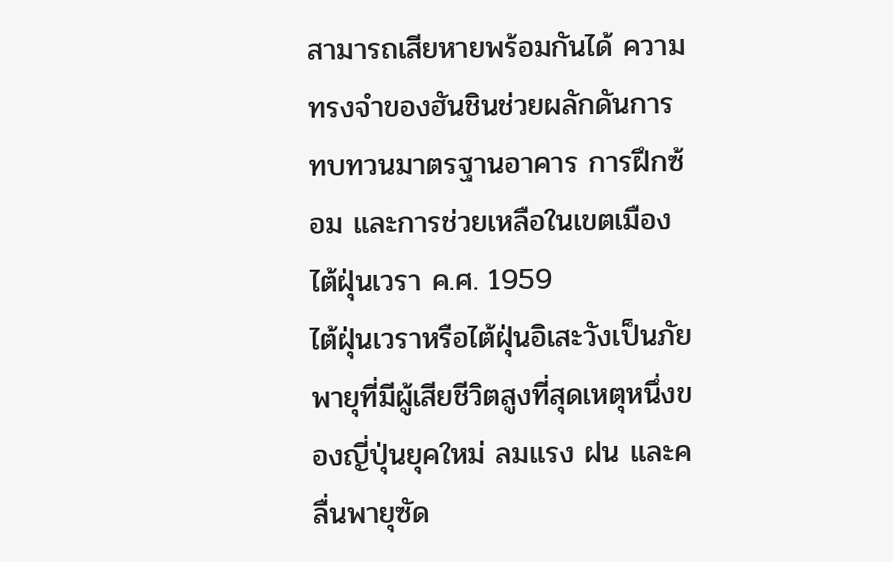สามารถเสียหายพร้อมกันได้ ความทรงจำของฮันชินช่วยผลักดันการทบทวนมาตรฐานอาคาร การฝึกซ้อม และการช่วยเหลือในเขตเมือง
ไต้ฝุ่นเวรา ค.ศ. 1959
ไต้ฝุ่นเวราหรือไต้ฝุ่นอิเสะวังเป็นภัยพายุที่มีผู้เสียชีวิตสูงที่สุดเหตุหนึ่งของญี่ปุ่นยุคใหม่ ลมแรง ฝน และคลื่นพายุซัด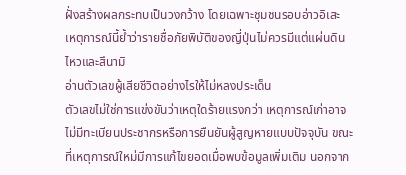ฝั่งสร้างผลกระทบเป็นวงกว้าง โดยเฉพาะชุมชนรอบอ่าวอิเสะ เหตุการณ์นี้ย้ำว่ารายชื่อภัยพิบัติของญี่ปุ่นไม่ควรมีแต่แผ่นดินไหวและสึนามิ
อ่านตัวเลขผู้เสียชีวิตอย่างไรให้ไม่หลงประเด็น
ตัวเลขไม่ใช่การแข่งขันว่าเหตุใดร้ายแรงกว่า เหตุการณ์เก่าอาจไม่มีทะเบียนประชากรหรือการยืนยันผู้สูญหายแบบปัจจุบัน ขณะที่เหตุการณ์ใหม่มีการแก้ไขยอดเมื่อพบข้อมูลเพิ่มเติม นอกจาก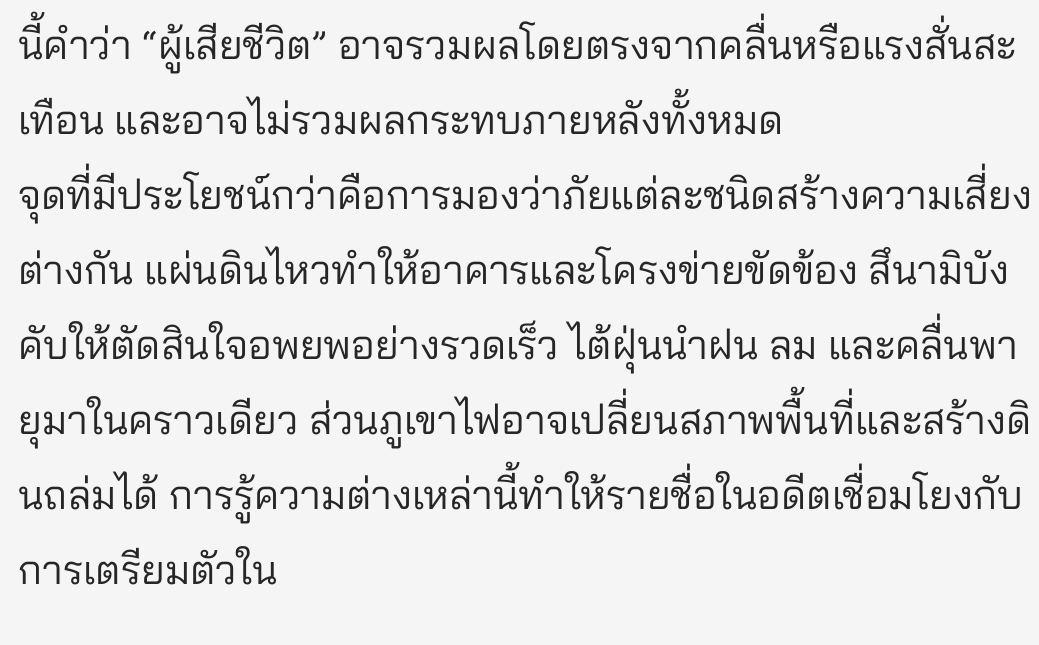นี้คำว่า “ผู้เสียชีวิต” อาจรวมผลโดยตรงจากคลื่นหรือแรงสั่นสะเทือน และอาจไม่รวมผลกระทบภายหลังทั้งหมด
จุดที่มีประโยชน์กว่าคือการมองว่าภัยแต่ละชนิดสร้างความเสี่ยงต่างกัน แผ่นดินไหวทำให้อาคารและโครงข่ายขัดข้อง สึนามิบังคับให้ตัดสินใจอพยพอย่างรวดเร็ว ไต้ฝุ่นนำฝน ลม และคลื่นพายุมาในคราวเดียว ส่วนภูเขาไฟอาจเปลี่ยนสภาพพื้นที่และสร้างดินถล่มได้ การรู้ความต่างเหล่านี้ทำให้รายชื่อในอดีตเชื่อมโยงกับการเตรียมตัวใน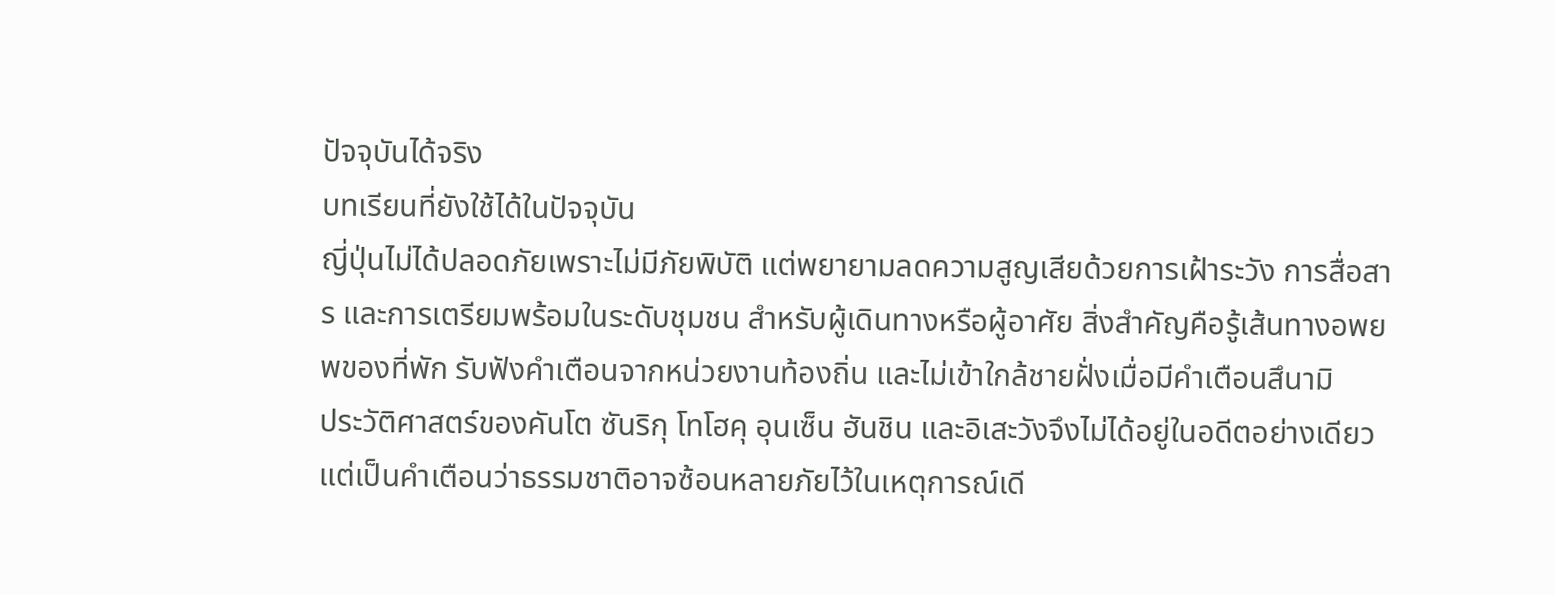ปัจจุบันได้จริง
บทเรียนที่ยังใช้ได้ในปัจจุบัน
ญี่ปุ่นไม่ได้ปลอดภัยเพราะไม่มีภัยพิบัติ แต่พยายามลดความสูญเสียด้วยการเฝ้าระวัง การสื่อสาร และการเตรียมพร้อมในระดับชุมชน สำหรับผู้เดินทางหรือผู้อาศัย สิ่งสำคัญคือรู้เส้นทางอพยพของที่พัก รับฟังคำเตือนจากหน่วยงานท้องถิ่น และไม่เข้าใกล้ชายฝั่งเมื่อมีคำเตือนสึนามิ
ประวัติศาสตร์ของคันโต ซันริกุ โทโฮคุ อุนเซ็น ฮันชิน และอิเสะวังจึงไม่ได้อยู่ในอดีตอย่างเดียว แต่เป็นคำเตือนว่าธรรมชาติอาจซ้อนหลายภัยไว้ในเหตุการณ์เดี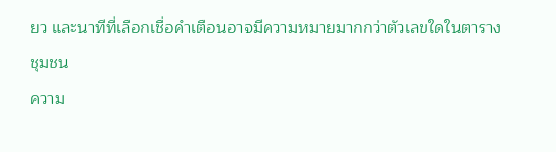ยว และนาทีที่เลือกเชื่อคำเตือนอาจมีความหมายมากกว่าตัวเลขใดในตาราง
ชุมชน
ความ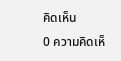คิดเห็น
0 ความคิดเห็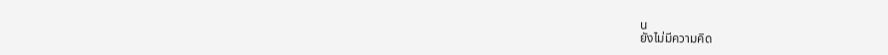น
ยังไม่มีความคิด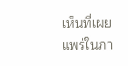เห็นที่เผยแพร่ในภา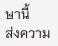ษานี้
ส่งความ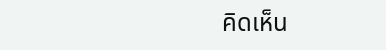คิดเห็น